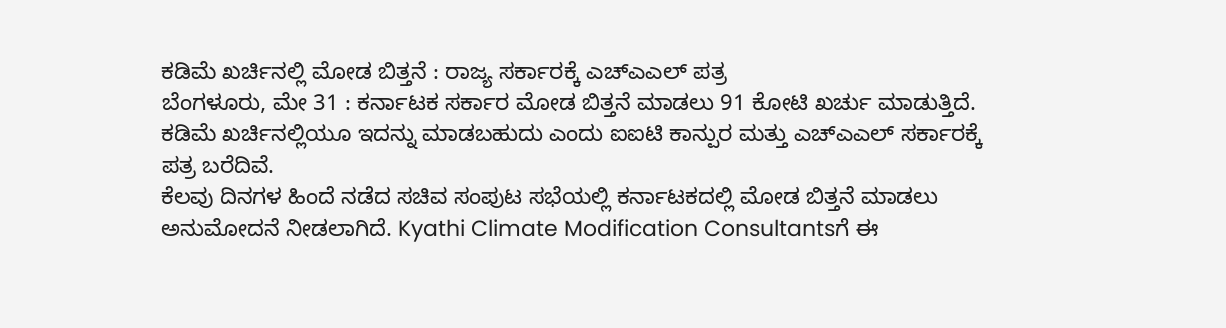ಕಡಿಮೆ ಖರ್ಚಿನಲ್ಲಿ ಮೋಡ ಬಿತ್ತನೆ : ರಾಜ್ಯ ಸರ್ಕಾರಕ್ಕೆ ಎಚ್ಎಎಲ್ ಪತ್ರ
ಬೆಂಗಳೂರು, ಮೇ 31 : ಕರ್ನಾಟಕ ಸರ್ಕಾರ ಮೋಡ ಬಿತ್ತನೆ ಮಾಡಲು 91 ಕೋಟಿ ಖರ್ಚು ಮಾಡುತ್ತಿದೆ. ಕಡಿಮೆ ಖರ್ಚಿನಲ್ಲಿಯೂ ಇದನ್ನು ಮಾಡಬಹುದು ಎಂದು ಐಐಟಿ ಕಾನ್ಪುರ ಮತ್ತು ಎಚ್ಎಎಲ್ ಸರ್ಕಾರಕ್ಕೆ ಪತ್ರ ಬರೆದಿವೆ.
ಕೆಲವು ದಿನಗಳ ಹಿಂದೆ ನಡೆದ ಸಚಿವ ಸಂಪುಟ ಸಭೆಯಲ್ಲಿ ಕರ್ನಾಟಕದಲ್ಲಿ ಮೋಡ ಬಿತ್ತನೆ ಮಾಡಲು ಅನುಮೋದನೆ ನೀಡಲಾಗಿದೆ. Kyathi Climate Modification Consultantsಗೆ ಈ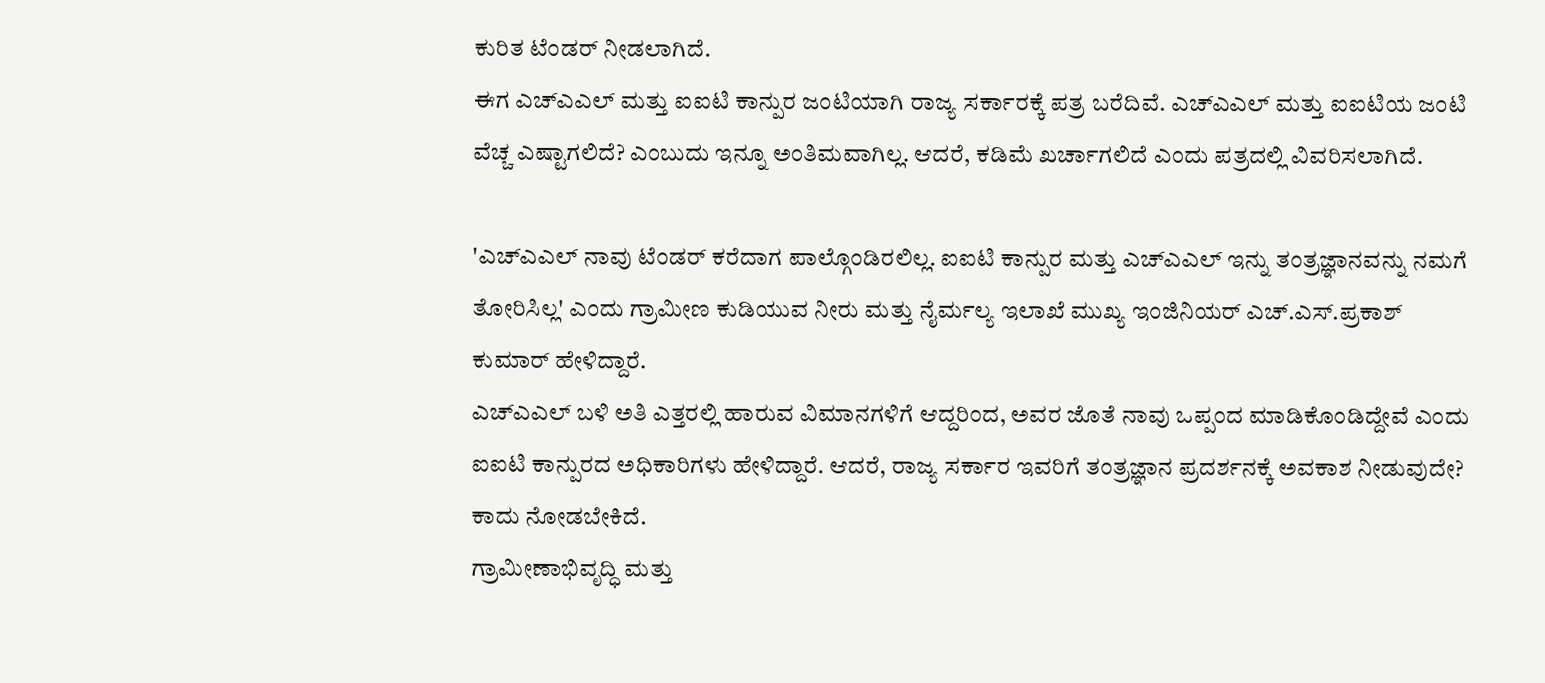ಕುರಿತ ಟೆಂಡರ್ ನೀಡಲಾಗಿದೆ.
ಈಗ ಎಚ್ಎಎಲ್ ಮತ್ತು ಐಐಟಿ ಕಾನ್ಪುರ ಜಂಟಿಯಾಗಿ ರಾಜ್ಯ ಸರ್ಕಾರಕ್ಕೆ ಪತ್ರ ಬರೆದಿವೆ. ಎಚ್ಎಎಲ್ ಮತ್ತು ಐಐಟಿಯ ಜಂಟಿ ವೆಚ್ಚ ಎಷ್ಟಾಗಲಿದೆ? ಎಂಬುದು ಇನ್ನೂ ಅಂತಿಮವಾಗಿಲ್ಲ. ಆದರೆ, ಕಡಿಮೆ ಖರ್ಚಾಗಲಿದೆ ಎಂದು ಪತ್ರದಲ್ಲಿ ವಿವರಿಸಲಾಗಿದೆ.

'ಎಚ್ಎಎಲ್ ನಾವು ಟೆಂಡರ್ ಕರೆದಾಗ ಪಾಲ್ಗೊಂಡಿರಲಿಲ್ಲ. ಐಐಟಿ ಕಾನ್ಪುರ ಮತ್ತು ಎಚ್ಎಎಲ್ ಇನ್ನು ತಂತ್ರಜ್ಞಾನವನ್ನು ನಮಗೆ ತೋರಿಸಿಲ್ಲ' ಎಂದು ಗ್ರಾಮೀಣ ಕುಡಿಯುವ ನೀರು ಮತ್ತು ನೈರ್ಮಲ್ಯ ಇಲಾಖೆ ಮುಖ್ಯ ಇಂಜಿನಿಯರ್ ಎಚ್.ಎಸ್.ಪ್ರಕಾಶ್ ಕುಮಾರ್ ಹೇಳಿದ್ದಾರೆ.
ಎಚ್ಎಎಲ್ ಬಳಿ ಅತಿ ಎತ್ತರಲ್ಲಿ ಹಾರುವ ವಿಮಾನಗಳಿಗೆ ಆದ್ದರಿಂದ, ಅವರ ಜೊತೆ ನಾವು ಒಪ್ಪಂದ ಮಾಡಿಕೊಂಡಿದ್ದೇವೆ ಎಂದು ಐಐಟಿ ಕಾನ್ಪುರದ ಅಧಿಕಾರಿಗಳು ಹೇಳಿದ್ದಾರೆ. ಆದರೆ, ರಾಜ್ಯ ಸರ್ಕಾರ ಇವರಿಗೆ ತಂತ್ರಜ್ಞಾನ ಪ್ರದರ್ಶನಕ್ಕೆ ಅವಕಾಶ ನೀಡುವುದೇ? ಕಾದು ನೋಡಬೇಕಿದೆ.
ಗ್ರಾಮೀಣಾಭಿವೃದ್ಧಿ ಮತ್ತು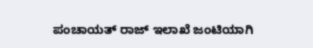ಪಂಚಾಯತ್ ರಾಜ್ ಇಲಾಖೆ ಜಂಟಿಯಾಗಿ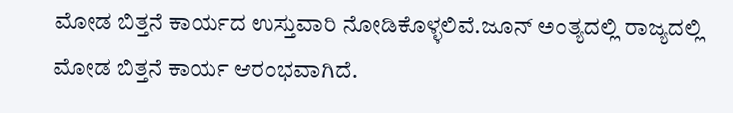ಮೋಡ ಬಿತ್ತನೆ ಕಾರ್ಯದ ಉಸ್ತುವಾರಿ ನೋಡಿಕೊಳ್ಳಲಿವೆ.ಜೂನ್ ಅಂತ್ಯದಲ್ಲಿ ರಾಜ್ಯದಲ್ಲಿ ಮೋಡ ಬಿತ್ತನೆ ಕಾರ್ಯ ಆರಂಭವಾಗಿದೆ.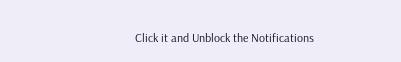Click it and Unblock the Notifications